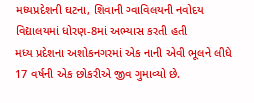મધ્યપ્રદેશની ઘટના, શિવાની ગ્વાવિલયની નવોદય વિદ્યાલયમાં ધોરણ-8માં અભ્યાસ કરતી હતી
મધ્ય પ્રદેશના અશોકનગરમાં એક નાની એવી ભૂલને લીધે 17 વર્ષની એક છોકરીએ જીવ ગુમાવ્યો છે.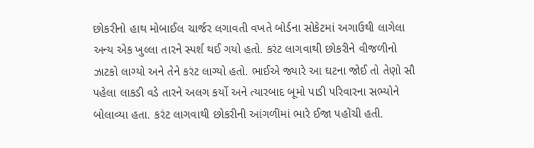છોકરીનો હાથ મોબાઈલ ચાર્જર લગાવતી વખતે બોર્ડના સોકેટમાં અગાઉથી લાગેલા અન્ય એક ખુલ્લા તારને સ્પર્શ થઈ ગયો હતો. કરંટ લાગવાથી છોકરીને વીજળીનો ઝાટકો લાગ્યો અને તેને કરંટ લાગ્યો હતો. ભાઈએ જ્યારે આ ઘટના જોઈ તો તેણો સૌ પહેલા લાકડી વડે તારને અલગ કર્યો અને ત્યારબાદ બૂમો પાડી પરિવારના સભ્યોને બોલાવ્યા હતા. કરંટ લાગવાથી છોકરીની આંગળીમાં ભારે ઈજા પહોંચી હતી.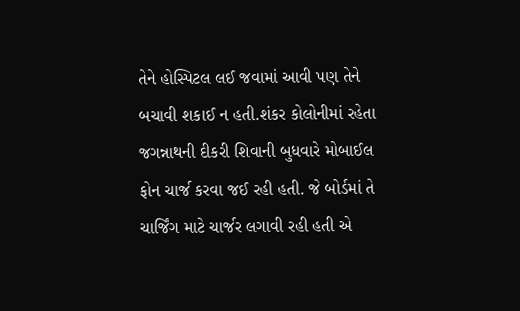તેને હોસ્પિટલ લઈ જવામાં આવી પણ તેને બચાવી શકાઈ ન હતી.શંકર કોલોનીમાં રહેતા જગન્નાથની દીકરી શિવાની બુધવારે મોબાઈલ ફોન ચાર્જ કરવા જઈ રહી હતી. જે બોર્ડમાં તે ચાર્જિંગ માટે ચાર્જર લગાવી રહી હતી એ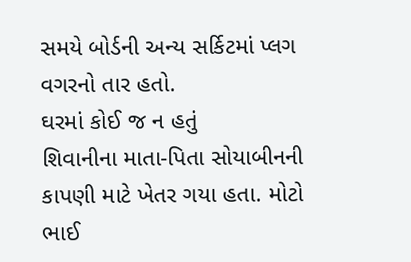સમયે બોર્ડની અન્ય સર્કિટમાં પ્લગ વગરનો તાર હતો.
ઘરમાં કોઈ જ ન હતું
શિવાનીના માતા-પિતા સોયાબીનની કાપણી માટે ખેતર ગયા હતા. મોટો ભાઈ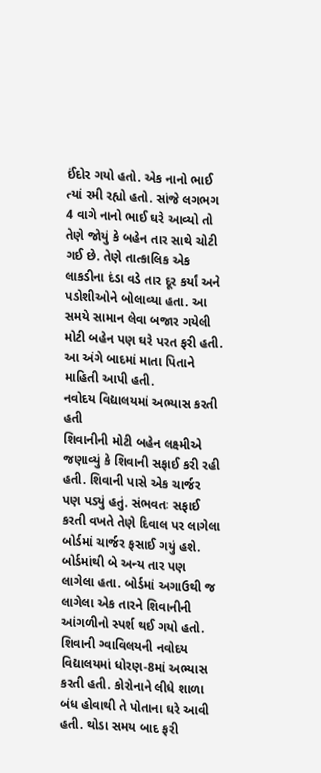ઈંદોર ગયો હતો. એક નાનો ભાઈ ત્યાં રમી રહ્યો હતો. સાંજે લગભગ 4 વાગે નાનો ભાઈ ઘરે આવ્યો તો તેણે જોયું કે બહેન તાર સાથે ચોટી ગઈ છે. તેણે તાત્કાલિક એક લાકડીના દંડા વડે તાર દૂર કર્યાં અને પડોશીઓને બોલાવ્યા હતા. આ સમયે સામાન લેવા બજાર ગયેલી મોટી બહેન પણ ઘરે પરત ફરી હતી. આ અંગે બાદમાં માતા પિતાને માહિતી આપી હતી.
નવોદય વિદ્યાલયમાં અભ્યાસ કરતી હતી
શિવાનીની મોટી બહેન લક્ષ્મીએ જણાવ્યું કે શિવાની સફાઈ કરી રહી હતી. શિવાની પાસે એક ચાર્જર પણ પડ્યું હતું. સંભવતઃ સફાઈ કરતી વખતે તેણે દિવાલ પર લાગેલા બોર્ડમાં ચાર્જર ફસાઈ ગયું હશે. બોર્ડમાંથી બે અન્ય તાર પણ લાગેલા હતા. બોર્ડમાં અગાઉથી જ લાગેલા એક તારને શિવાનીની આંગળીનો સ્પર્શ થઈ ગયો હતો. શિવાની ગ્વાવિલયની નવોદય વિદ્યાલયમાં ધોરણ-8માં અભ્યાસ કરતી હતી. કોરોનાને લીધે શાળા બંધ હોવાથી તે પોતાના ઘરે આવી હતી. થોડા સમય બાદ ફરી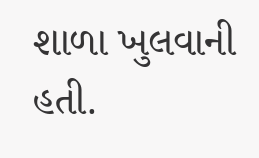શાળા ખુલવાની હતી.